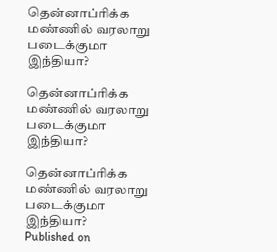தென்னாப்ரிக்க மண்ணில் வரலாறு படைக்குமா இந்தியா?

தென்னாப்ரிக்க மண்ணில் வரலாறு படைக்குமா இந்தியா?

தென்னாப்ரிக்க மண்ணில் வரலாறு படைக்குமா இந்தியா?
Published on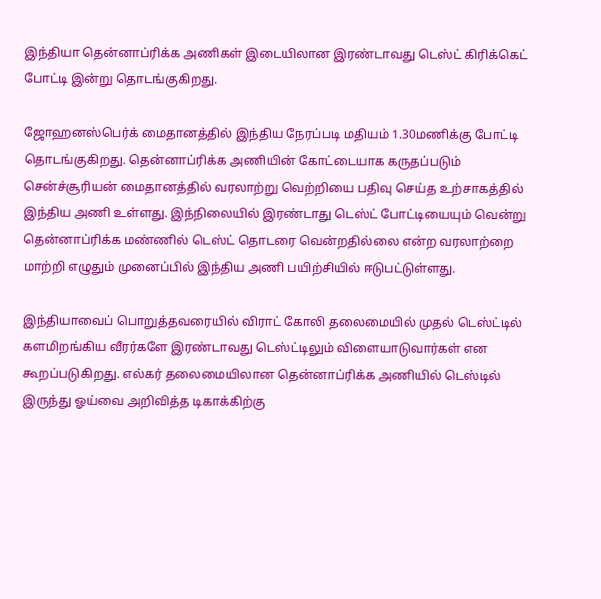இந்தியா தென்னாப்ரிக்க அணிகள் இடையிலான இரண்டாவது டெஸ்ட் கிரிக்கெட் போட்டி இன்று தொடங்குகிறது.

ஜோஹனஸ்பெர்க் மைதானத்தில் இந்திய நேரப்படி மதியம் 1.30மணிக்கு போட்டி தொடங்குகிறது. தென்னாப்ரிக்க அணியின் கோட்டையாக கருதப்படும் சென்ச்சூரியன் மைதானத்தில் வரலாற்று வெற்றியை பதிவு செய்த உற்சாகத்தில் இந்திய அணி உள்ளது. இந்நிலையில் இரண்டாது டெஸ்ட் போட்டியையும் வென்று தென்னாப்ரிக்க மண்ணில் டெஸ்ட் தொடரை வென்றதில்லை என்ற வரலாற்றை மாற்றி எழுதும் முனைப்பில் இந்திய அணி பயிற்சியில் ஈடுபட்டுள்ளது.

இந்தியாவைப் பொறுத்தவரையில் விராட் கோலி தலைமையில் முதல் டெஸ்ட்டில் களமிறங்கிய வீரர்களே இரண்டாவது டெஸ்ட்டிலும் விளையாடுவார்கள் என கூறப்படுகிறது. எல்கர் தலைமையிலான தென்னாப்ரிக்க அணியில் டெஸ்டில் இருந்து ஓய்வை அறிவித்த டிகாக்கிற்கு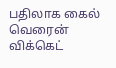பதிலாக கைல் வெரைன் விக்கெட்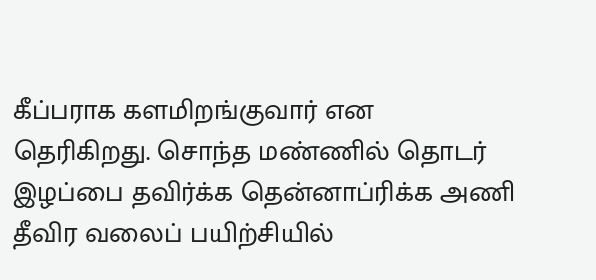கீப்பராக களமிறங்குவார் என தெரிகிறது. சொந்த மண்ணில் தொடர் இழப்பை தவிர்க்க தென்னாப்ரிக்க அணி தீவிர வலைப் பயிற்சியில்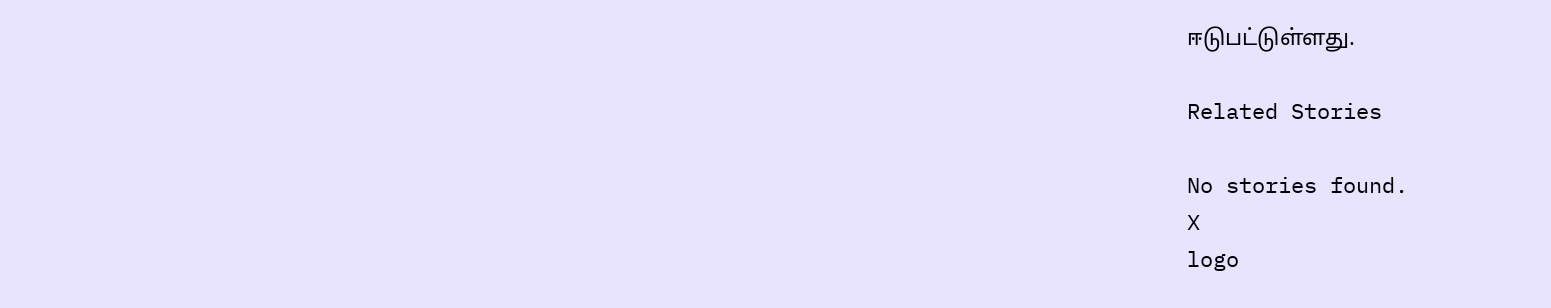ஈடுபட்டுள்ளது.

Related Stories

No stories found.
X
logo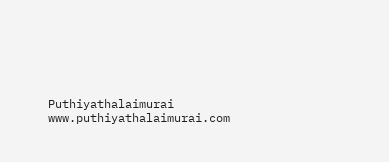Puthiyathalaimurai
www.puthiyathalaimurai.com